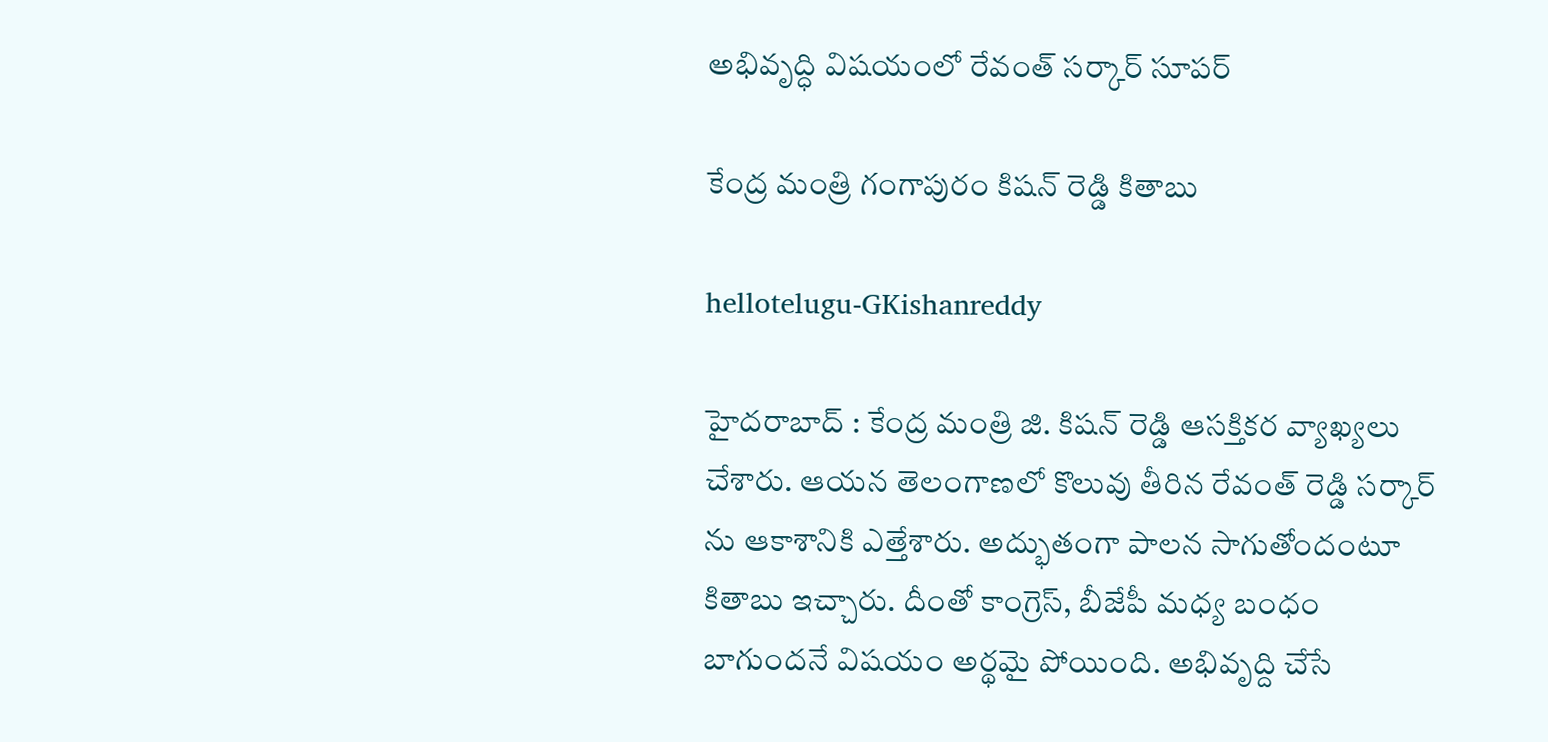అభివృద్ధి విషయంలో రేవంత్ స‌ర్కార్ సూప‌ర్

కేంద్ర మంత్రి గంగాపురం కిషన్ రెడ్డి కితాబు

hellotelugu-GKishanreddy

హైద‌రాబాద్ : కేంద్ర మంత్రి జి. కిష‌న్ రెడ్డి ఆస‌క్తిక‌ర వ్యాఖ్య‌లు చేశారు. ఆయ‌న తెలంగాణ‌లో కొలువు తీరిన రేవంత్ రెడ్డి స‌ర్కార్ ను ఆకాశానికి ఎత్తేశారు. అద్భుతంగా పాల‌న సాగుతోందంటూ కితాబు ఇచ్చారు. దీంతో కాంగ్రెస్, బీజేపీ మ‌ధ్య బంధం బాగుంద‌నే విష‌యం అర్థ‌మై పోయింది. అభివృద్ది చేసే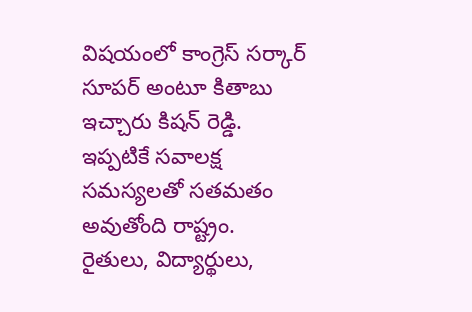విష‌యంలో కాంగ్రెస్ స‌ర్కార్ సూప‌ర్ అంటూ కితాబు ఇచ్చారు కిష‌న్ రెడ్డి. ఇప్ప‌టికే స‌వాల‌క్ష స‌మ‌స్య‌ల‌తో స‌త‌మ‌తం అవుతోంది రాష్ట్రం. రైతులు, విద్యార్థులు,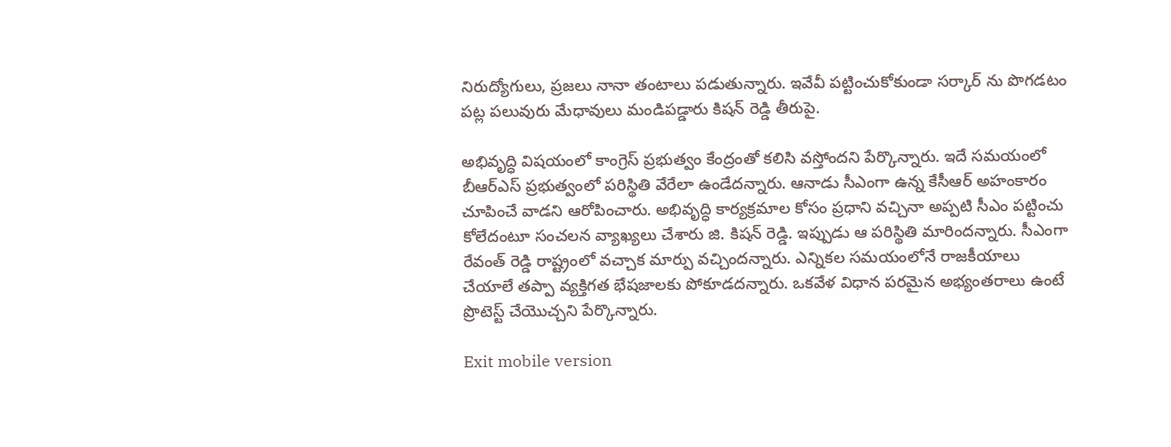నిరుద్యోగులు, ప్ర‌జ‌లు నానా తంటాలు ప‌డుతున్నారు. ఇవేవీ పట్టించుకోకుండా స‌ర్కార్ ను పొగ‌డ‌టం ప‌ట్ల ప‌లువురు మేధావులు మండిప‌డ్డారు కిష‌న్ రెడ్డి తీరుపై.

అభివృద్ధి విషయంలో కాంగ్రెస్ ప్రభుత్వం కేంద్రంతో కలిసి వస్తోందని పేర్కొన్నారు. ఇదే స‌మ‌యంలో బీఆర్ఎస్ ప్రభుత్వంలో పరిస్థితి వేరేలా ఉండేదన్నారు. ఆనాడు సీఎంగా ఉన్న‌ కేసీఆర్ అహంకారం చూపించే వాడని ఆరోపించారు. అభివృద్ధి కార్యక్రమాల కోసం ప్రధాని వచ్చినా అప్పటి సీఎం పట్టించు కోలేదంటూ సంచ‌ల‌న వ్యాఖ్య‌లు చేశారు జి. కిష‌న్ రెడ్డి. ఇప్పుడు ఆ పరిస్థితి మారిందన్నారు. సీఎంగా రేవంత్ రెడ్డి రాష్ట్రంలో వచ్చాక మార్పు వచ్చిందన్నారు. ఎన్నికల సమయంలోనే రాజకీయాలు చేయాలే త‌ప్పా వ్య‌క్తిగ‌త భేష‌జాల‌కు పోకూడ‌ద‌న్నారు. ఒక‌వేళ విధాన పరమైన అభ్యంతరాలు ఉంటే ప్రొటెస్ట్‌ చేయొచ్చని పేర్కొన్నారు.

Exit mobile version